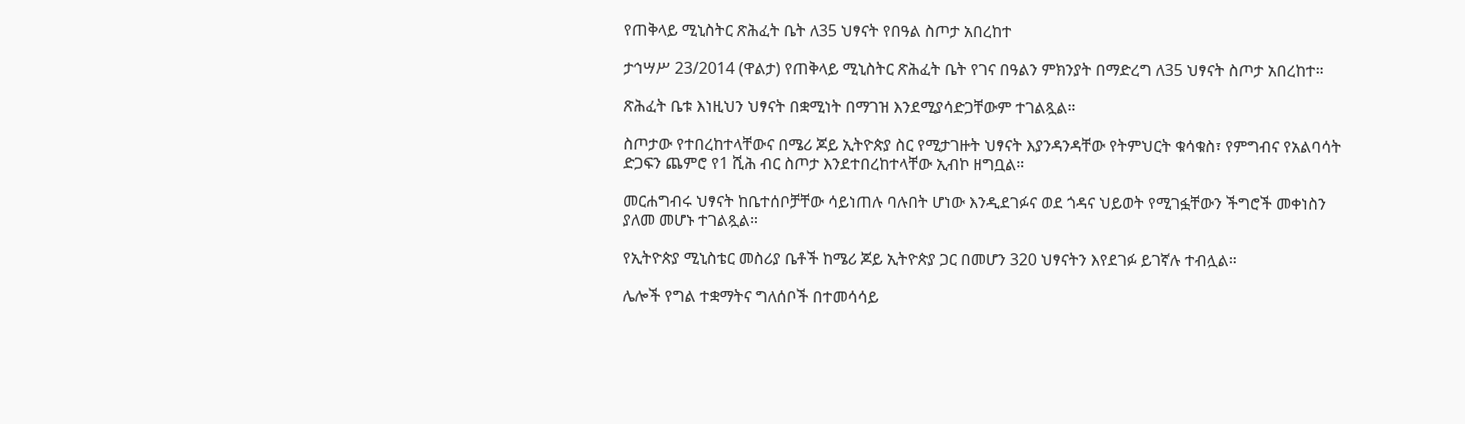የጠቅላይ ሚኒስትር ጽሕፈት ቤት ለ35 ህፃናት የበዓል ስጦታ አበረከተ

ታኅሣሥ 23/2014 (ዋልታ) የጠቅላይ ሚኒስትር ጽሕፈት ቤት የገና በዓልን ምክንያት በማድረግ ለ35 ህፃናት ስጦታ አበረከተ።

ጽሕፈት ቤቱ እነዚህን ህፃናት በቋሚነት በማገዝ እንደሚያሳድጋቸውም ተገልጿል።

ስጦታው የተበረከተላቸውና በሜሪ ጆይ ኢትዮጵያ ስር የሚታገዙት ህፃናት እያንዳንዳቸው የትምህርት ቁሳቁስ፣ የምግብና የአልባሳት ድጋፍን ጨምሮ የ1 ሺሕ ብር ስጦታ እንደተበረከተላቸው ኢብኮ ዘግቧል።

መርሐግብሩ ህፃናት ከቤተሰቦቻቸው ሳይነጠሉ ባሉበት ሆነው እንዲደገፉና ወደ ጎዳና ህይወት የሚገፏቸውን ችግሮች መቀነስን ያለመ መሆኑ ተገልጿል።

የኢትዮጵያ ሚኒስቴር መስሪያ ቤቶች ከሜሪ ጆይ ኢትዮጵያ ጋር በመሆን 320 ህፃናትን እየደገፉ ይገኛሉ ተብሏል።

ሌሎች የግል ተቋማትና ግለሰቦች በተመሳሳይ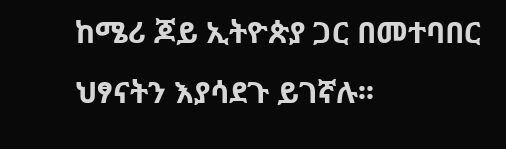ከሜሪ ጆይ ኢትዮጵያ ጋር በመተባበር ህፃናትን እያሳደጉ ይገኛሉ፡፡